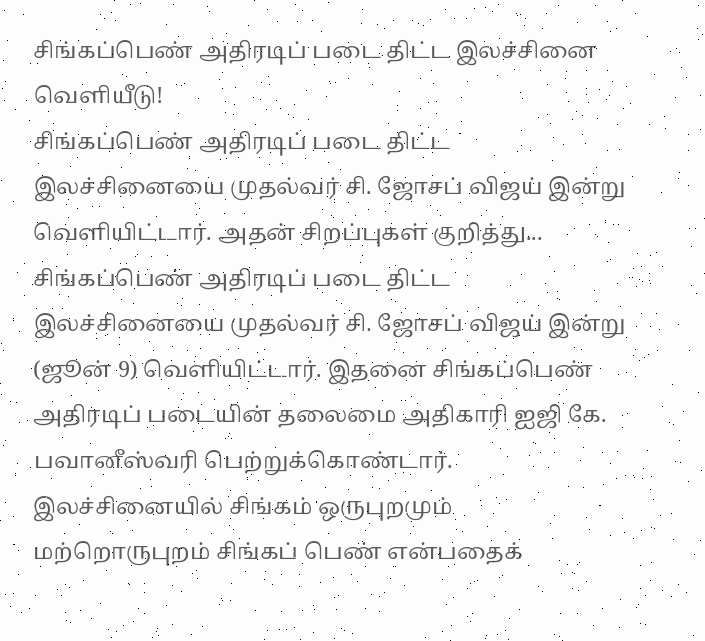சிங்கப்பெண் அதிரடிப் படை திட்ட இலச்சினை வெளியீடு!
சிங்கப்பெண் அதிரடிப் படை திட்ட இலச்சினையை முதல்வர் சி. ஜோசப் விஜய் இன்று வெளியிட்டார். அதன் சிறப்புகள் குறித்து...
சிங்கப்பெண் அதிரடிப் படை திட்ட இலச்சினையை முதல்வர் சி. ஜோசப் விஜய் இன்று (ஜூன் 9) வெளியிட்டார். இதனை சிங்கப்பெண் அதிரடிப் படையின் தலைமை அதிகாரி ஐஜி கே. பவானீஸ்வரி பெற்றுக்கொண்டார்.
இலச்சினையில் சிங்கம் ஒருபுறமும் மற்றொருபுறம் சிங்கப் பெண் என்பதைக்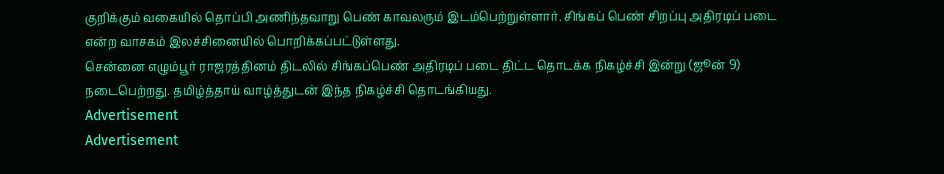குறிக்கும் வகையில் தொப்பி அணிந்தவாறு பெண் காவலரும் இடம்பெற்றுள்ளார். சிங்கப் பெண் சிறப்பு அதிரடிப் படை என்ற வாசகம் இலச்சினையில் பொறிக்கப்பட்டுள்ளது.
சென்னை எழும்பூர் ராஜரத்தினம் திடலில் சிங்கப்பெண் அதிரடிப் படை திட்ட தொடக்க நிகழ்ச்சி இன்று (ஜூன் 9) நடைபெற்றது. தமிழ்த்தாய் வாழ்த்துடன் இந்த நிகழ்ச்சி தொடங்கியது.
Advertisement
Advertisement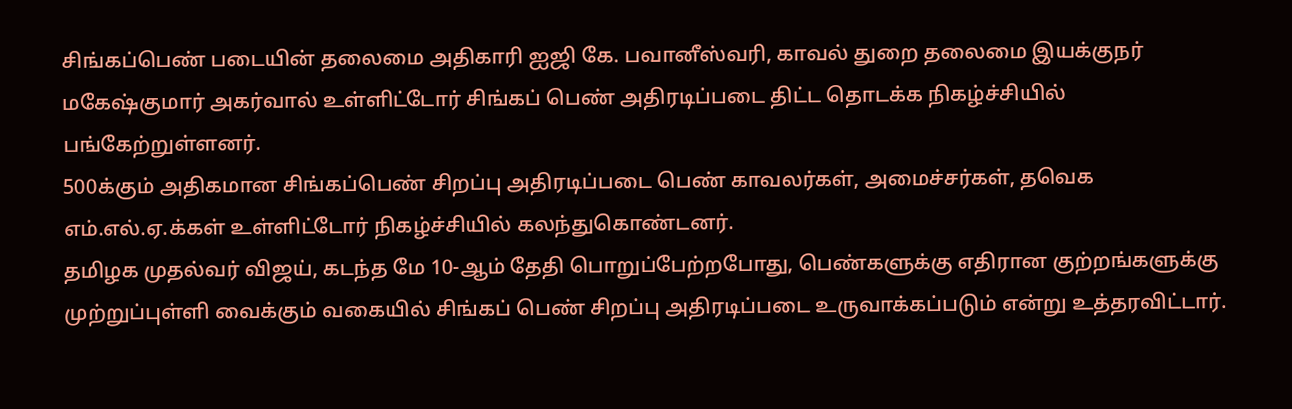சிங்கப்பெண் படையின் தலைமை அதிகாரி ஐஜி கே. பவானீஸ்வரி, காவல் துறை தலைமை இயக்குநர் மகேஷ்குமார் அகர்வால் உள்ளிட்டோர் சிங்கப் பெண் அதிரடிப்படை திட்ட தொடக்க நிகழ்ச்சியில் பங்கேற்றுள்ளனர்.
500க்கும் அதிகமான சிங்கப்பெண் சிறப்பு அதிரடிப்படை பெண் காவலர்கள், அமைச்சர்கள், தவெக எம்.எல்.ஏ.க்கள் உள்ளிட்டோர் நிகழ்ச்சியில் கலந்துகொண்டனர்.
தமிழக முதல்வர் விஜய், கடந்த மே 10-ஆம் தேதி பொறுப்பேற்றபோது, பெண்களுக்கு எதிரான குற்றங்களுக்கு முற்றுப்புள்ளி வைக்கும் வகையில் சிங்கப் பெண் சிறப்பு அதிரடிப்படை உருவாக்கப்படும் என்று உத்தரவிட்டார்.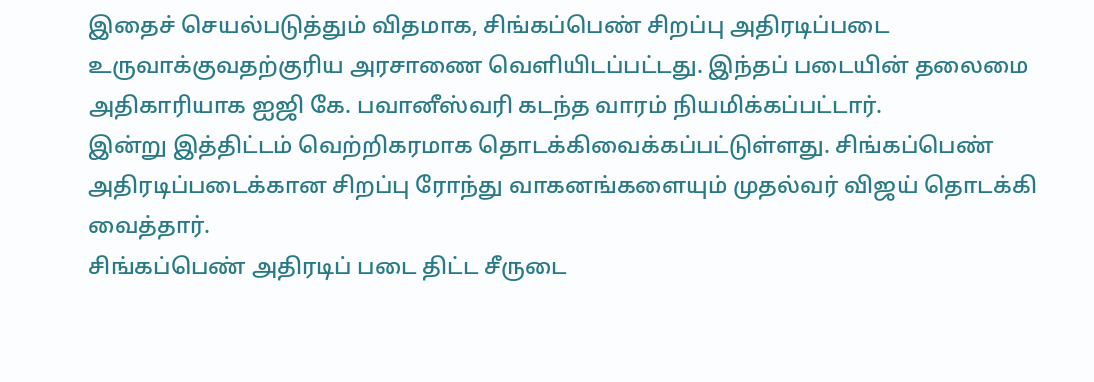இதைச் செயல்படுத்தும் விதமாக, சிங்கப்பெண் சிறப்பு அதிரடிப்படை உருவாக்குவதற்குரிய அரசாணை வெளியிடப்பட்டது. இந்தப் படையின் தலைமை அதிகாரியாக ஐஜி கே. பவானீஸ்வரி கடந்த வாரம் நியமிக்கப்பட்டார்.
இன்று இத்திட்டம் வெற்றிகரமாக தொடக்கிவைக்கப்பட்டுள்ளது. சிங்கப்பெண் அதிரடிப்படைக்கான சிறப்பு ரோந்து வாகனங்களையும் முதல்வர் விஜய் தொடக்கி வைத்தார்.
சிங்கப்பெண் அதிரடிப் படை திட்ட சீருடை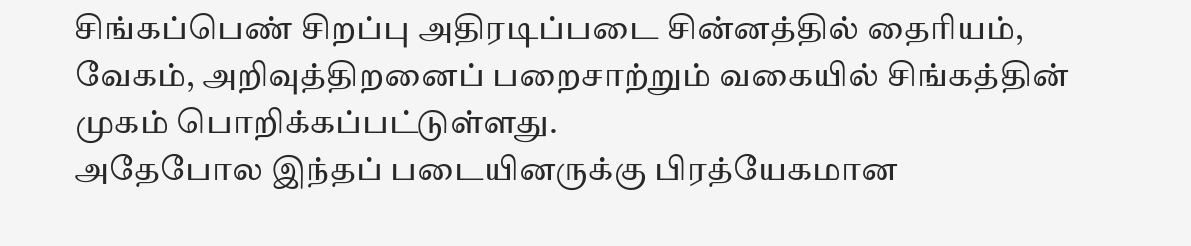சிங்கப்பெண் சிறப்பு அதிரடிப்படை சின்னத்தில் தைரியம், வேகம், அறிவுத்திறனைப் பறைசாற்றும் வகையில் சிங்கத்தின் முகம் பொறிக்கப்பட்டுள்ளது.
அதேபோல இந்தப் படையினருக்கு பிரத்யேகமான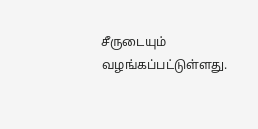சீருடையும் வழங்கப்பட்டுள்ளது.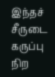இந்தச் சீருடை கருப்பு நிற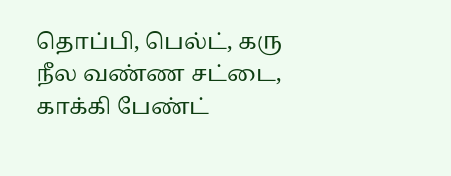தொப்பி, பெல்ட், கரு நீல வண்ண சட்டை, காக்கி பேண்ட்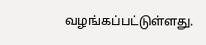வழங்கப்பட்டுள்ளது.